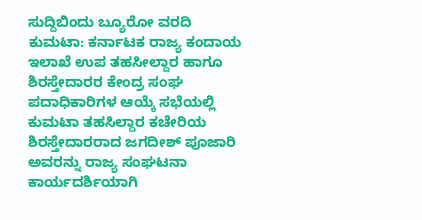ಸುದ್ದಿಬಿಂದು ಬ್ಯೂರೋ ವರದಿ
ಕುಮಟಾ: ಕರ್ನಾಟಕ ರಾಜ್ಯ ಕಂದಾಯ ಇಲಾಖೆ ಉಪ ತಹಸೀಲ್ದಾರ ಹಾಗೂ ಶಿರಸ್ತೇದಾರರ ಕೇಂದ್ರ ಸಂಘ ಪದಾಧಿಕಾರಿಗಳ ಆಯ್ಕೆ ಸಭೆಯಲ್ಲಿ ಕುಮಟಾ ತಹಸಿಲ್ದಾರ ಕಚೇರಿಯ ಶಿರಸ್ತೇದಾರರಾದ ಜಗದೀಶ್ ಪೂಜಾರಿ ಅವರನ್ನು ರಾಜ್ಯ ಸಂಘಟನಾ ಕಾರ್ಯದರ್ಶಿಯಾಗಿ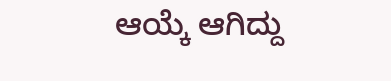ಆಯ್ಕೆ ಆಗಿದ್ದು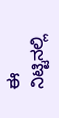ಈ ನಿಟ್ಟಿನಲ್ಲಿ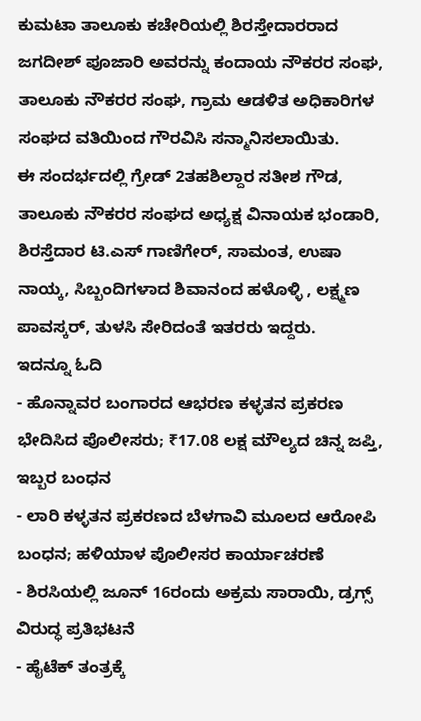ಕುಮಟಾ ತಾಲೂಕು ಕಚೇರಿಯಲ್ಲಿ ಶಿರಸ್ತೇದಾರರಾದ ಜಗದೀಶ್ ಪೂಜಾರಿ ಅವರನ್ನು ಕಂದಾಯ ನೌಕರರ ಸಂಘ, ತಾಲೂಕು ನೌಕರರ ಸಂಘ, ಗ್ರಾಮ ಆಡಳಿತ ಅಧಿಕಾರಿಗಳ ಸಂಘದ ವತಿಯಿಂದ ಗೌರವಿಸಿ ಸನ್ಮಾನಿಸಲಾಯಿತು.
ಈ ಸಂದರ್ಭದಲ್ಲಿ ಗ್ರೇಡ್ 2ತಹಶಿಲ್ದಾರ ಸತೀಶ ಗೌಡ, ತಾಲೂಕು ನೌಕರರ ಸಂಘದ ಅಧ್ಯಕ್ಷ ವಿನಾಯಕ ಭಂಡಾರಿ, ಶಿರಸ್ತೆದಾರ ಟಿ.ಎಸ್ ಗಾಣಿಗೇರ್, ಸಾಮಂತ, ಉಷಾ ನಾಯ್ಕ, ಸಿಬ್ಬಂದಿಗಳಾದ ಶಿವಾನಂದ ಹಳೊಳ್ಳಿ , ಲಕ್ಷ್ಮಣ ಪಾವಸ್ಕರ್, ತುಳಸಿ ಸೇರಿದಂತೆ ಇತರರು ಇದ್ದರು.
ಇದನ್ನೂ ಓದಿ
- ಹೊನ್ನಾವರ ಬಂಗಾರದ ಆಭರಣ ಕಳ್ಳತನ ಪ್ರಕರಣ ಭೇದಿಸಿದ ಪೊಲೀಸರು; ₹17.08 ಲಕ್ಷ ಮೌಲ್ಯದ ಚಿನ್ನ ಜಪ್ತಿ, ಇಬ್ಬರ ಬಂಧನ
- ಲಾರಿ ಕಳ್ಳತನ ಪ್ರಕರಣದ ಬೆಳಗಾವಿ ಮೂಲದ ಆರೋಪಿ ಬಂಧನ; ಹಳಿಯಾಳ ಪೊಲೀಸರ ಕಾರ್ಯಾಚರಣೆ
- ಶಿರಸಿಯಲ್ಲಿ ಜೂನ್ 16ರಂದು ಅಕ್ರಮ ಸಾರಾಯಿ, ಡ್ರಗ್ಸ್ ವಿರುದ್ಧ ಪ್ರತಿಭಟನೆ
- ಹೈಟೆಕ್ ತಂತ್ರಕ್ಕೆ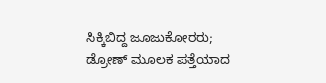ಸಿಕ್ಕಿಬಿದ್ದ ಜೂಜುಕೋರರು; ಡ್ರೋಣ್ ಮೂಲಕ ಪತ್ತೆಯಾದ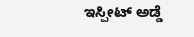ಇಸ್ಪೀಟ್ ಅಡ್ಡೆ